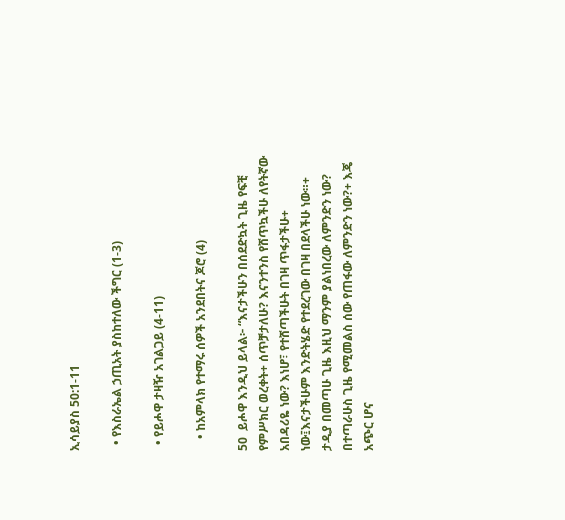ኢሳይያስ 50:1-11

  • የእስራኤል ኃጢአት ያስከተለው ችግር (1-3)

  • የይሖዋ ታዛዥ አገልጋይ (4-11)

    • ከአምላክ የተማሩ ሰዎች አንደበትና ጆሮ (4)

50  ይሖዋ እንዲህ ይላል፦ “እናታችሁን በሰደድኳት ጊዜ የፍቺ የምሥክር ወረቀት+ ሰጥቻታለሁ? እናንተንስ የሸጥኳችሁ ለየትኛው አበዳሪዬ ነው? እነሆ፣ የተሸጣችሁት በገዛ ጥፋታችሁ+ ነው፤እናታችሁም እንድትሄድ የተደረገው በገዛ በደላችሁ ነው።+   ታዲያ በመጣሁ ጊዜ እዚህ ማንም ያልነበረው ለምንድን ነው? በተጣራሁስ ጊዜ የሚመልስ ሰው የጠፋው ለምንድን ነው?+ እጄ አጭር ሆና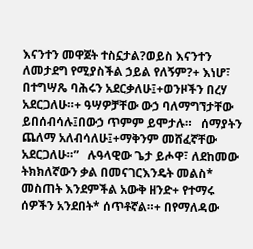እናንተን መዋጀት ተስኗታል?ወይስ እናንተን ለመታደግ የሚያስችል ኃይል የለኝም?+ እነሆ፣ በተግሣጼ ባሕሩን አደርቃለሁ፤+ወንዞችን በረሃ አደርጋለሁ።+ ዓሣዎቻቸው ውኃ ባለማግኘታቸው ይበሰብሳሉ፤በውኃ ጥምም ይሞታሉ።   ሰማያትን ጨለማ አለብሳለሁ፤+ማቅንም መሸፈኛቸው አደርጋለሁ።”   ሉዓላዊው ጌታ ይሖዋ፣ ለደከመው ትክክለኛውን ቃል በመናገርእንዴት መልስ* መስጠት እንደምችል አውቅ ዘንድ+ የተማሩ ሰዎችን አንደበት* ሰጥቶኛል።+ በየማለዳው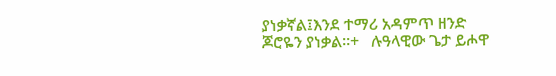ያነቃኛል፤እንደ ተማሪ አዳምጥ ዘንድ ጆሮዬን ያነቃል።+   ሉዓላዊው ጌታ ይሖዋ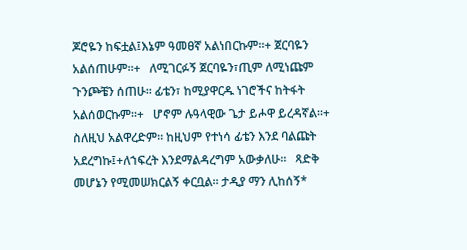ጆሮዬን ከፍቷል፤እኔም ዓመፀኛ አልነበርኩም።+ ጀርባዬን አልሰጠሁም።+   ለሚገርፉኝ ጀርባዬን፣ጢም ለሚነጩም ጉንጮቼን ሰጠሁ። ፊቴን፣ ከሚያዋርዱ ነገሮችና ከትፋት አልሰወርኩም።+   ሆኖም ሉዓላዊው ጌታ ይሖዋ ይረዳኛል።+ ስለዚህ አልዋረድም። ከዚህም የተነሳ ፊቴን እንደ ባልጩት አደረግኩ፤+ለኀፍረት እንደማልዳረግም አውቃለሁ።   ጻድቅ መሆኔን የሚመሠክርልኝ ቀርቧል። ታዲያ ማን ሊከሰኝ*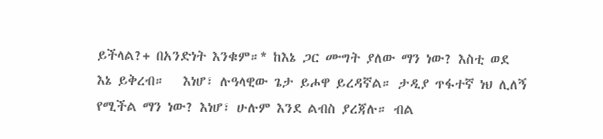ይችላል?+ በአንድነት እንቁም።* ከእኔ ጋር ሙግት ያለው ማን ነው? እስቲ ወደ እኔ ይቅረብ።   እነሆ፣ ሉዓላዊው ጌታ ይሖዋ ይረዳኛል። ታዲያ ጥፋተኛ ነህ ሊለኝ የሚችል ማን ነው? እነሆ፣ ሁሉም እንደ ልብስ ያረጃሉ። ብል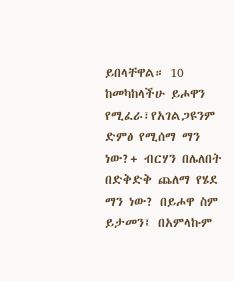ይበላቸዋል። 10  ከመካከላችሁ ይሖዋን የሚፈራ፣የአገልጋዩንም ድምፅ የሚሰማ ማን ነው?+ ብርሃን በሌለበት በድቅድቅ ጨለማ የሄደ ማን ነው? በይሖዋ ስም ይታመን፤ በአምላኩም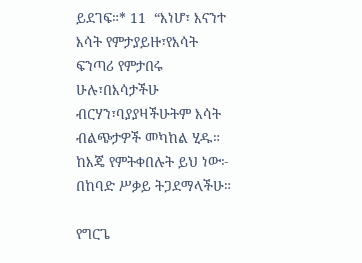ይደገፍ።* 11  “እነሆ፣ እናንተ እሳት የምታያይዙ፣የእሳት ፍንጣሪ የምታበሩ ሁሉ፣በእሳታችሁ ብርሃን፣ባያያዛችሁትም እሳት ብልጭታዎች መካከል ሂዱ። ከእጄ የምትቀበሉት ይህ ነው፦ በከባድ ሥቃይ ትጋደማላችሁ።

የግርጌ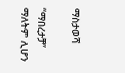ማስታወሻ

“ማበረታቻ” ማለትም ሊሆን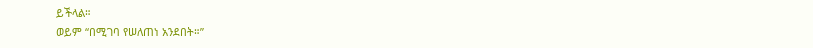ይችላል።
ወይም “በሚገባ የሠለጠነ አንደበት።”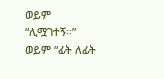ወይም “ሊሟገተኝ።”
ወይም “ፊት ለፊት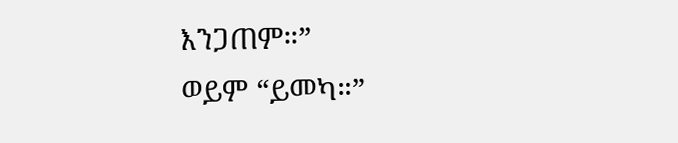እንጋጠም።”
ወይም “ይመካ።”